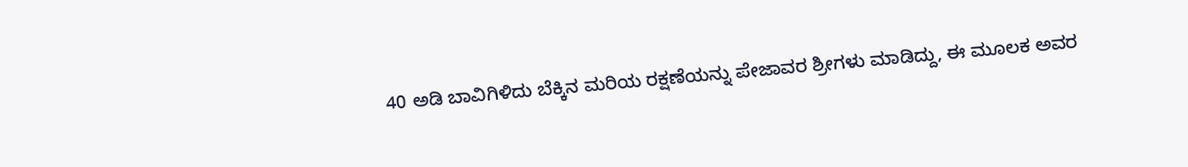40 ಅಡಿ ಬಾವಿಗಿಳಿದು ಬೆಕ್ಕಿನ ಮರಿಯ ರಕ್ಷಣೆಯನ್ನು ಪೇಜಾವರ ಶ್ರೀಗಳು ಮಾಡಿದ್ದು, ಈ ಮೂಲಕ ಅವರ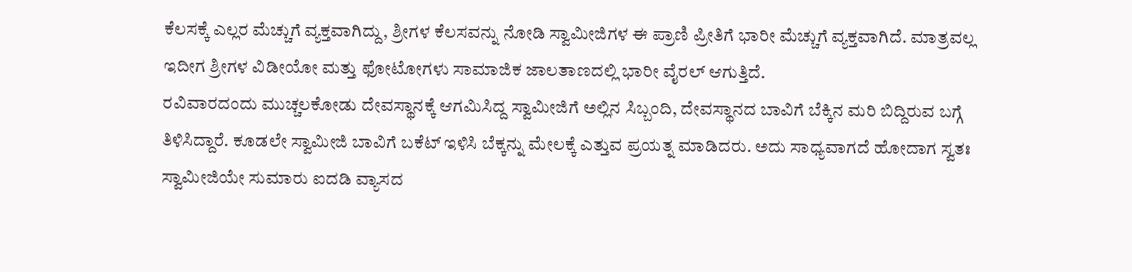ಕೆಲಸಕ್ಕೆ ಎಲ್ಲರ ಮೆಚ್ಚುಗೆ ವ್ಯಕ್ತವಾಗಿದ್ದು, ಶ್ರೀಗಳ ಕೆಲಸವನ್ನು ನೋಡಿ ಸ್ವಾಮೀಜಿಗಳ ಈ ಪ್ರಾಣಿ ಪ್ರೀತಿಗೆ ಭಾರೀ ಮೆಚ್ಚುಗೆ ವ್ಯಕ್ತವಾಗಿದೆ. ಮಾತ್ರವಲ್ಲ ಇದೀಗ ಶ್ರೀಗಳ ವಿಡೀಯೋ ಮತ್ತು ಫೋಟೋಗಳು ಸಾಮಾಜಿಕ ಜಾಲತಾಣದಲ್ಲಿ ಭಾರೀ ವೈರಲ್ ಆಗುತ್ತಿದೆ.
ರವಿವಾರದಂದು ಮುಚ್ಚಲಕೋಡು ದೇವಸ್ಥಾನಕ್ಕೆ ಆಗಮಿಸಿದ್ದ ಸ್ವಾಮೀಜಿಗೆ ಅಲ್ಲಿನ ಸಿಬ್ಬಂದಿ, ದೇವಸ್ಥಾನದ ಬಾವಿಗೆ ಬೆಕ್ಕಿನ ಮರಿ ಬಿದ್ದಿರುವ ಬಗ್ಗೆ ತಿಳಿಸಿದ್ದಾರೆ. ಕೂಡಲೇ ಸ್ವಾಮೀಜಿ ಬಾವಿಗೆ ಬಕೆಟ್ ಇಳಿಸಿ ಬೆಕ್ಕನ್ನು ಮೇಲಕ್ಕೆ ಎತ್ತುವ ಪ್ರಯತ್ನ ಮಾಡಿದರು. ಅದು ಸಾಧ್ಯವಾಗದೆ ಹೋದಾಗ ಸ್ವತಃ ಸ್ವಾಮೀಜಿಯೇ ಸುಮಾರು ಐದಡಿ ವ್ಯಾಸದ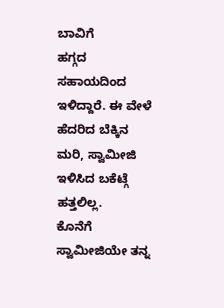ಬಾವಿಗೆ
ಹಗ್ಗದ ಸಹಾಯದಿಂದ ಇಳಿದ್ದಾರೆ. ಈ ವೇಳೆ ಹೆದರಿದ ಬೆಕ್ಕಿನ ಮರಿ, ಸ್ವಾಮೀಜಿ ಇಳಿಸಿದ ಬಕೆಟ್ಗೆ ಹತ್ತಲಿಲ್ಲ.
ಕೊನೆಗೆ ಸ್ವಾಮೀಜಿಯೇ ತನ್ನ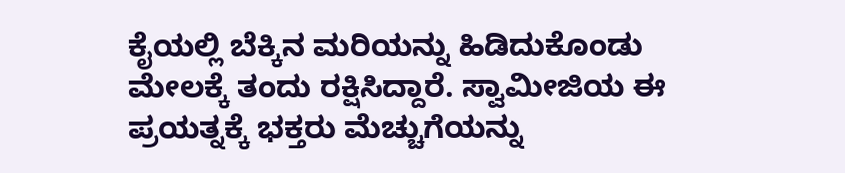ಕೈಯಲ್ಲಿ ಬೆಕ್ಕಿನ ಮರಿಯನ್ನು ಹಿಡಿದುಕೊಂಡು ಮೇಲಕ್ಕೆ ತಂದು ರಕ್ಷಿಸಿದ್ದಾರೆ. ಸ್ವಾಮೀಜಿಯ ಈ ಪ್ರಯತ್ನಕ್ಕೆ ಭಕ್ತರು ಮೆಚ್ಚುಗೆಯನ್ನು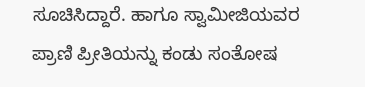ಸೂಚಿಸಿದ್ದಾರೆ. ಹಾಗೂ ಸ್ವಾಮೀಜಿಯವರ ಪ್ರಾಣಿ ಪ್ರೀತಿಯನ್ನು ಕಂಡು ಸಂತೋಷ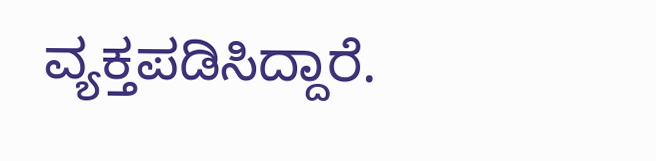ವ್ಯಕ್ತಪಡಿಸಿದ್ದಾರೆ.